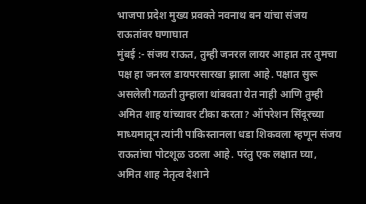भाजपा प्रदेश मुख्य प्रवक्ते नवनाथ बन यांचा संजय राऊतांवर घणाघात
मुंबई :- संजय राऊत, तुम्ही जनरल लायर आहात तर तुमचा पक्ष हा जनरल डायपरसारखा झाला आहे. पक्षात सुरू असलेली गळती तुम्हाला थांबवता येत नाही आणि तुम्ही अमित शाह यांच्यावर टीका करता? ऑपरेशन सिंदूरच्या माध्यमातून त्यांनी पाकिस्तानला धडा शिकवला म्हणून संजय राऊतांचा पोटशूळ उठला आहे. परंतु एक लक्षात घ्या, अमित शाह नेतृत्व देशाने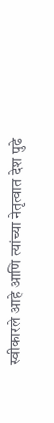स्वीकारले आहे आणि त्यांच्या नेतृत्वात देश पुढे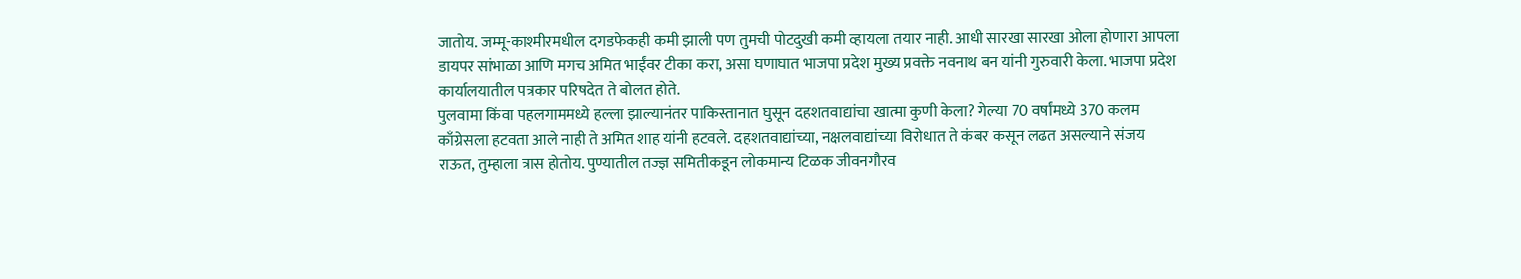जातोय. जम्मू-काश्मीरमधील दगडफेकही कमी झाली पण तुमची पोटदुखी कमी व्हायला तयार नाही. आधी सारखा सारखा ओला होणारा आपला डायपर सांभाळा आणि मगच अमित भाईंवर टीका करा, असा घणाघात भाजपा प्रदेश मुख्य प्रवक्ते नवनाथ बन यांनी गुरुवारी केला. भाजपा प्रदेश कार्यालयातील पत्रकार परिषदेत ते बोलत होते.
पुलवामा किंवा पहलगाममध्ये हल्ला झाल्यानंतर पाकिस्तानात घुसून दहशतवाद्यांचा खात्मा कुणी केला? गेल्या 70 वर्षांमध्ये 370 कलम काँग्रेसला हटवता आले नाही ते अमित शाह यांनी हटवले. दहशतवाद्यांच्या, नक्षलवाद्यांच्या विरोधात ते कंबर कसून लढत असल्याने संजय राऊत, तुम्हाला त्रास होतोय. पुण्यातील तज्ज्ञ समितीकडून लोकमान्य टिळक जीवनगौरव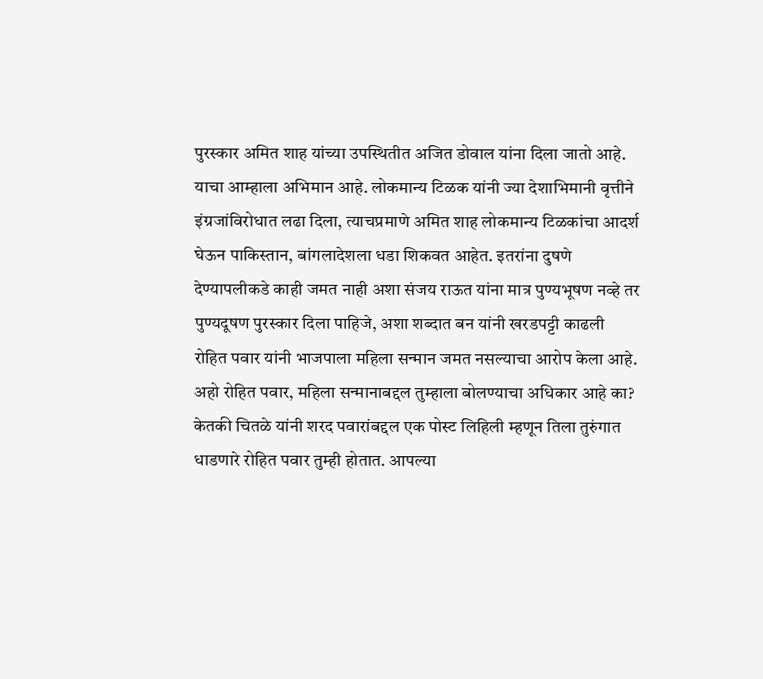पुरस्कार अमित शाह यांच्या उपस्थितीत अजित डोवाल यांना दिला जातो आहे. याचा आम्हाला अभिमान आहे. लोकमान्य टिळक यांनी ज्या देशाभिमानी वृत्तीने इंग्रजांविरोधात लढा दिला, त्याचप्रमाणे अमित शाह लोकमान्य टिळकांचा आदर्श घेऊन पाकिस्तान, बांगलादेशला धडा शिकवत आहेत. इतरांना दुषणे देण्यापलीकडे काही जमत नाही अशा संजय राऊत यांना मात्र पुण्यभूषण नव्हे तर पुण्यदूषण पुरस्कार दिला पाहिजे, अशा शब्दात बन यांनी खरडपट्टी काढली
रोहित पवार यांनी भाजपाला महिला सन्मान जमत नसल्याचा आरोप केला आहे. अहो रोहित पवार, महिला सन्मानाबद्दल तुम्हाला बोलण्याचा अधिकार आहे का? केतकी चितळे यांनी शरद पवारांबद्दल एक पोस्ट लिहिली म्हणून तिला तुरुंगात धाडणारे रोहित पवार तुम्ही होतात. आपल्या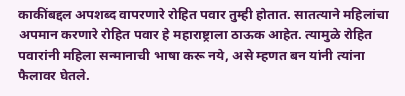काकींबद्दल अपशब्द वापरणारे रोहित पवार तुम्ही होतात. सातत्याने महिलांचा अपमान करणारे रोहित पवार हे महाराष्ट्राला ठाऊक आहेत. त्यामुळे रोहित पवारांनी महिला सन्मानाची भाषा करू नये, असे म्हणत बन यांनी त्यांना फैलावर घेतले.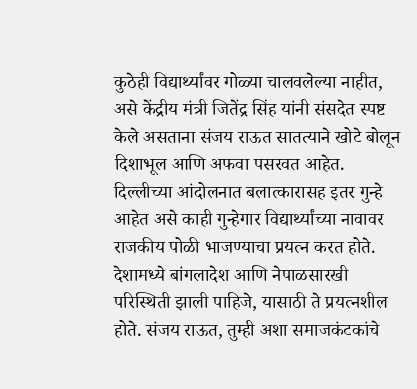कुठेही विद्यार्थ्यांवर गोळ्या चालवलेल्या नाहीत, असे केंद्रीय मंत्री जितेंद्र सिंह यांनी संसदेत स्पष्ट केले असताना संजय राऊत सातत्याने खोटे बोलून दिशाभूल आणि अफवा पसरवत आहेत. दिल्लीच्या आंदोलनात बलात्कारासह इतर गुन्हे आहेत असे काही गुन्हेगार विद्यार्थ्यांच्या नावावर राजकीय पोळी भाजण्याचा प्रयत्न करत होते. देशामध्ये बांगलादेश आणि नेपाळसारखी परिस्थिती झाली पाहिजे, यासाठी ते प्रयत्नशील होते. संजय राऊत, तुम्ही अशा समाजकंटकांचे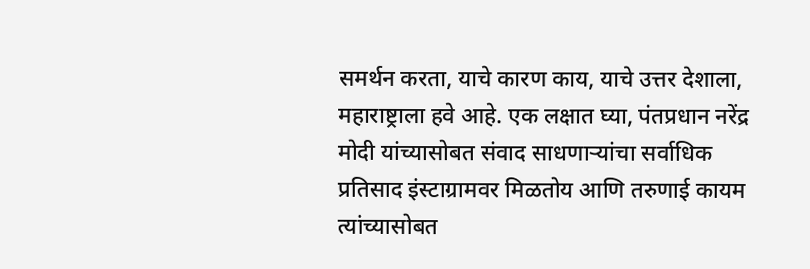समर्थन करता, याचे कारण काय, याचे उत्तर देशाला, महाराष्ट्राला हवे आहे. एक लक्षात घ्या, पंतप्रधान नरेंद्र मोदी यांच्यासोबत संवाद साधणाऱ्यांचा सर्वाधिक प्रतिसाद इंस्टाग्रामवर मिळतोय आणि तरुणाई कायम त्यांच्यासोबत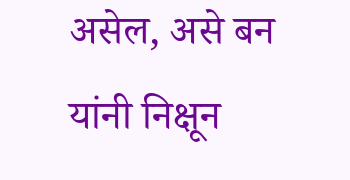असेल, असे बन यांनी निक्षून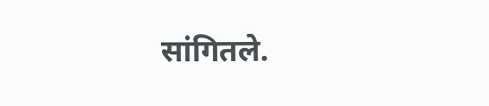सांगितले.